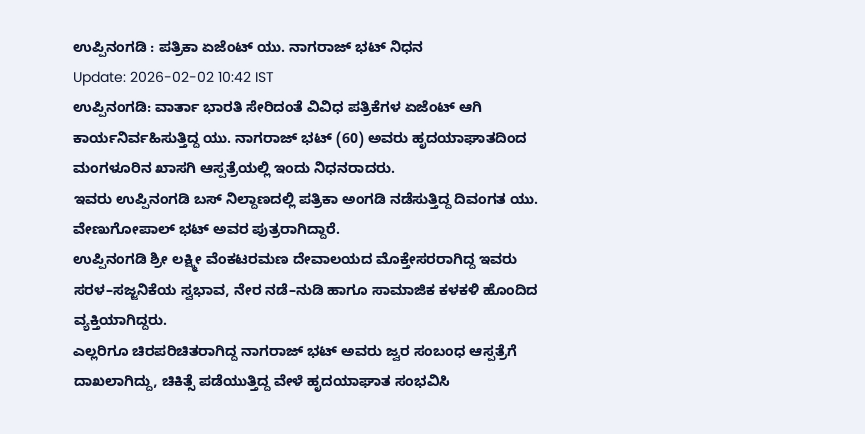ಉಪ್ಪಿನಂಗಡಿ : ಪತ್ರಿಕಾ ಏಜೆಂಟ್ ಯು. ನಾಗರಾಜ್ ಭಟ್ ನಿಧನ
Update: 2026-02-02 10:42 IST
ಉಪ್ಪಿನಂಗಡಿ: ವಾರ್ತಾ ಭಾರತಿ ಸೇರಿದಂತೆ ವಿವಿಧ ಪತ್ರಿಕೆಗಳ ಏಜೆಂಟ್ ಆಗಿ ಕಾರ್ಯನಿರ್ವಹಿಸುತ್ತಿದ್ದ ಯು. ನಾಗರಾಜ್ ಭಟ್ (60) ಅವರು ಹೃದಯಾಘಾತದಿಂದ ಮಂಗಳೂರಿನ ಖಾಸಗಿ ಆಸ್ಪತ್ರೆಯಲ್ಲಿ ಇಂದು ನಿಧನರಾದರು.
ಇವರು ಉಪ್ಪಿನಂಗಡಿ ಬಸ್ ನಿಲ್ದಾಣದಲ್ಲಿ ಪತ್ರಿಕಾ ಅಂಗಡಿ ನಡೆಸುತ್ತಿದ್ದ ದಿವಂಗತ ಯು. ವೇಣುಗೋಪಾಲ್ ಭಟ್ ಅವರ ಪುತ್ರರಾಗಿದ್ದಾರೆ.
ಉಪ್ಪಿನಂಗಡಿ ಶ್ರೀ ಲಕ್ಷ್ಮೀ ವೆಂಕಟರಮಣ ದೇವಾಲಯದ ಮೊಕ್ತೇಸರರಾಗಿದ್ದ ಇವರು ಸರಳ–ಸಜ್ಜನಿಕೆಯ ಸ್ವಭಾವ, ನೇರ ನಡೆ–ನುಡಿ ಹಾಗೂ ಸಾಮಾಜಿಕ ಕಳಕಳಿ ಹೊಂದಿದ ವ್ಯಕ್ತಿಯಾಗಿದ್ದರು.
ಎಲ್ಲರಿಗೂ ಚಿರಪರಿಚಿತರಾಗಿದ್ದ ನಾಗರಾಜ್ ಭಟ್ ಅವರು ಜ್ವರ ಸಂಬಂಧ ಆಸ್ಪತ್ರೆಗೆ ದಾಖಲಾಗಿದ್ದು, ಚಿಕಿತ್ಸೆ ಪಡೆಯುತ್ತಿದ್ದ ವೇಳೆ ಹೃದಯಾಘಾತ ಸಂಭವಿಸಿ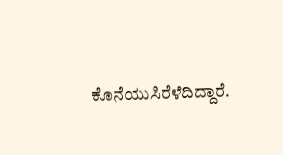ಕೊನೆಯುಸಿರೆಳೆದಿದ್ದಾರೆ.